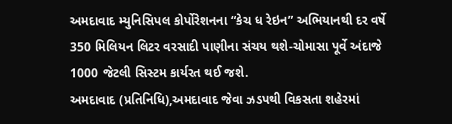અમદાવાદ મ્યુનિસિપલ કોર્પોરેશનના “કેચ ધ રેઇન” અભિયાનથી દર વર્ષે 350 મિલિયન લિટર વરસાદી પાણીના સંચય થશે-ચોમાસા પૂર્વે અંદાજે 1000 જેટલી સિસ્ટમ કાર્યરત થઈ જશે.
અમદાવાદ (પ્રતિનિધિ),અમદાવાદ જેવા ઝડપથી વિકસતા શહેરમાં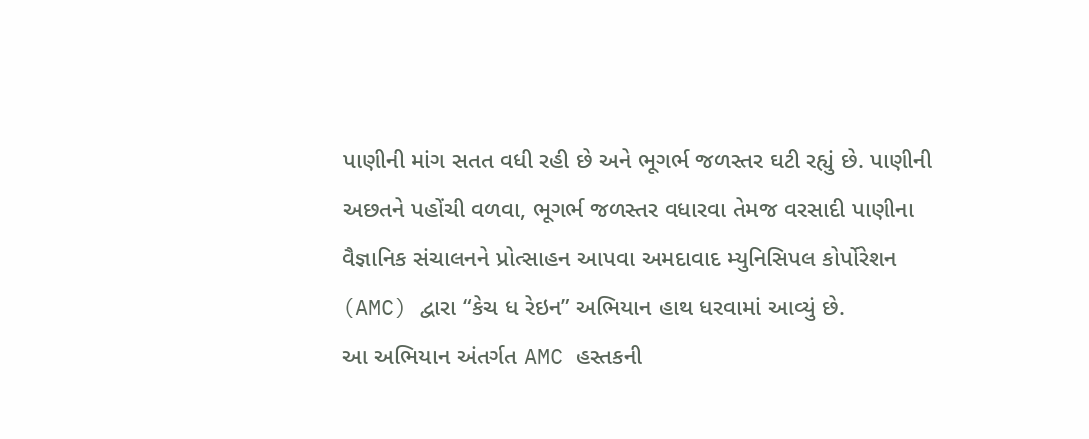પાણીની માંગ સતત વધી રહી છે અને ભૂગર્ભ જળસ્તર ઘટી રહ્યું છે. પાણીની અછતને પહોંચી વળવા, ભૂગર્ભ જળસ્તર વધારવા તેમજ વરસાદી પાણીના વૈજ્ઞાનિક સંચાલનને પ્રોત્સાહન આપવા અમદાવાદ મ્યુનિસિપલ કોર્પોરેશન (AMC) દ્વારા “કેચ ધ રેઇન” અભિયાન હાથ ધરવામાં આવ્યું છે.
આ અભિયાન અંતર્ગત AMC હસ્તકની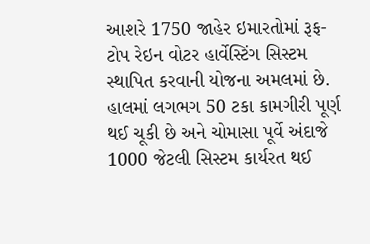આશરે 1750 જાહેર ઇમારતોમાં રૂફ-ટોપ રેઇન વોટર હાર્વેસ્ટિંગ સિસ્ટમ સ્થાપિત કરવાની યોજના અમલમાં છે. હાલમાં લગભગ 50 ટકા કામગીરી પૂર્ણ થઈ ચૂકી છે અને ચોમાસા પૂર્વે અંદાજે 1000 જેટલી સિસ્ટમ કાર્યરત થઈ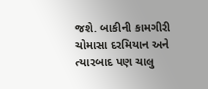જશે. બાકીની કામગીરી ચોમાસા દરમિયાન અને ત્યારબાદ પણ ચાલુ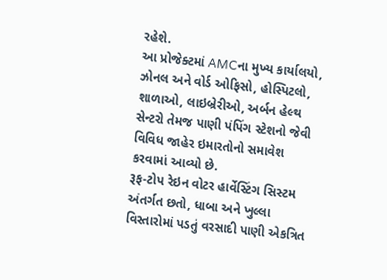રહેશે.
આ પ્રોજેક્ટમાં AMCના મુખ્ય કાર્યાલયો, ઝોનલ અને વોર્ડ ઓફિસો, હોસ્પિટલો, શાળાઓ, લાઇબ્રેરીઓ, અર્બન હેલ્થ સેન્ટરો તેમજ પાણી પંપિંગ સ્ટેશનો જેવી વિવિધ જાહેર ઇમારતોનો સમાવેશ કરવામાં આવ્યો છે.
રૂફ-ટોપ રેઇન વોટર હાર્વેસ્ટિંગ સિસ્ટમ અંતર્ગત છતો, ધાબા અને ખુલ્લા વિસ્તારોમાં પડતું વરસાદી પાણી એકત્રિત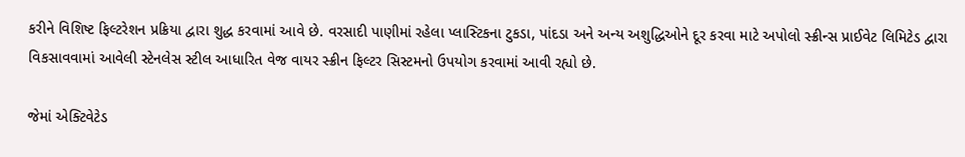કરીને વિશિષ્ટ ફિલ્ટરેશન પ્રક્રિયા દ્વારા શુદ્ધ કરવામાં આવે છે. વરસાદી પાણીમાં રહેલા પ્લાસ્ટિકના ટુકડા, પાંદડા અને અન્ય અશુદ્ધિઓને દૂર કરવા માટે અપોલો સ્ક્રીન્સ પ્રાઈવેટ લિમિટેડ દ્વારા વિકસાવવામાં આવેલી સ્ટેનલેસ સ્ટીલ આધારિત વેજ વાયર સ્ક્રીન ફિલ્ટર સિસ્ટમનો ઉપયોગ કરવામાં આવી રહ્યો છે.

જેમાં એક્ટિવેટેડ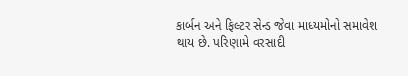કાર્બન અને ફિલ્ટર સેન્ડ જેવા માધ્યમોનો સમાવેશ થાય છે. પરિણામે વરસાદી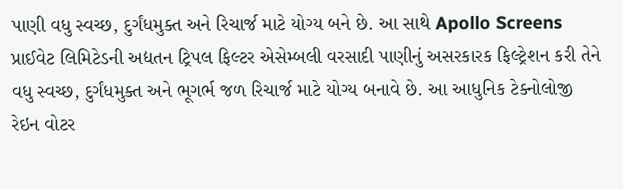પાણી વધુ સ્વચ્છ, દુર્ગંધમુક્ત અને રિચાર્જ માટે યોગ્ય બને છે. આ સાથે Apollo Screens પ્રાઈવેટ લિમિટેડની અદ્યતન ટ્રિપલ ફિલ્ટર એસેમ્બલી વરસાદી પાણીનું અસરકારક ફિલ્ટ્રેશન કરી તેને વધુ સ્વચ્છ, દુર્ગંધમુક્ત અને ભૂગર્ભ જળ રિચાર્જ માટે યોગ્ય બનાવે છે. આ આધુનિક ટેક્નોલોજી રેઇન વોટર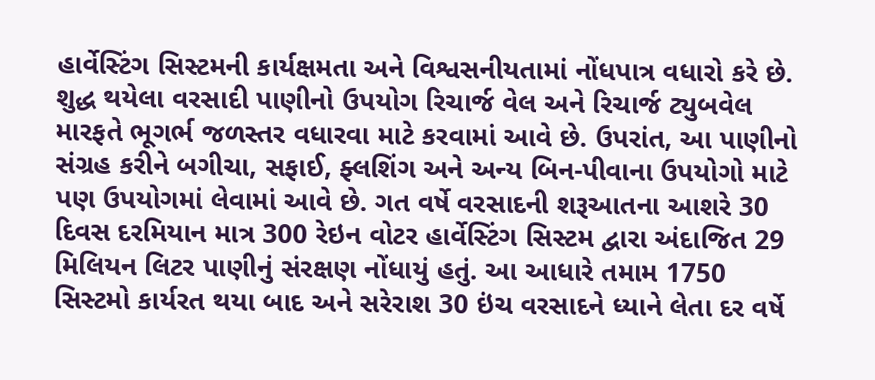હાર્વેસ્ટિંગ સિસ્ટમની કાર્યક્ષમતા અને વિશ્વસનીયતામાં નોંધપાત્ર વધારો કરે છે.
શુદ્ધ થયેલા વરસાદી પાણીનો ઉપયોગ રિચાર્જ વેલ અને રિચાર્જ ટ્યુબવેલ મારફતે ભૂગર્ભ જળસ્તર વધારવા માટે કરવામાં આવે છે. ઉપરાંત, આ પાણીનો સંગ્રહ કરીને બગીચા, સફાઈ, ફ્લશિંગ અને અન્ય બિન-પીવાના ઉપયોગો માટે પણ ઉપયોગમાં લેવામાં આવે છે. ગત વર્ષે વરસાદની શરૂઆતના આશરે 30 દિવસ દરમિયાન માત્ર 300 રેઇન વોટર હાર્વેસ્ટિંગ સિસ્ટમ દ્વારા અંદાજિત 29 મિલિયન લિટર પાણીનું સંરક્ષણ નોંધાયું હતું. આ આધારે તમામ 1750 સિસ્ટમો કાર્યરત થયા બાદ અને સરેરાશ 30 ઇંચ વરસાદને ધ્યાને લેતા દર વર્ષે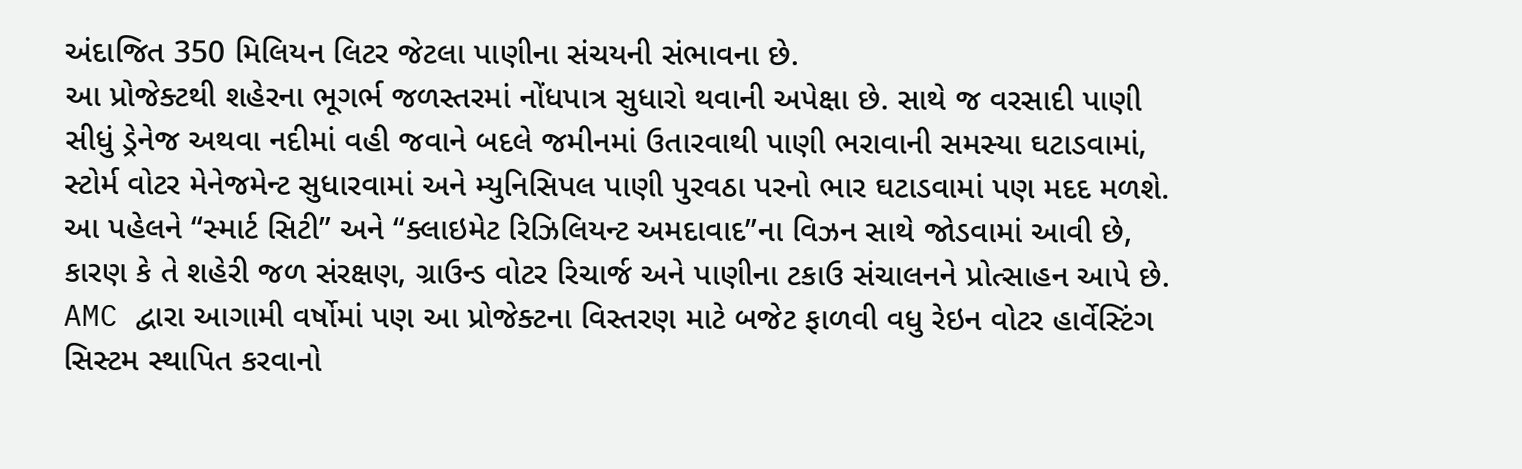અંદાજિત 350 મિલિયન લિટર જેટલા પાણીના સંચયની સંભાવના છે.
આ પ્રોજેક્ટથી શહેરના ભૂગર્ભ જળસ્તરમાં નોંધપાત્ર સુધારો થવાની અપેક્ષા છે. સાથે જ વરસાદી પાણી સીધું ડ્રેનેજ અથવા નદીમાં વહી જવાને બદલે જમીનમાં ઉતારવાથી પાણી ભરાવાની સમસ્યા ઘટાડવામાં, સ્ટોર્મ વોટર મેનેજમેન્ટ સુધારવામાં અને મ્યુનિસિપલ પાણી પુરવઠા પરનો ભાર ઘટાડવામાં પણ મદદ મળશે.
આ પહેલને “સ્માર્ટ સિટી” અને “ક્લાઇમેટ રિઝિલિયન્ટ અમદાવાદ”ના વિઝન સાથે જોડવામાં આવી છે, કારણ કે તે શહેરી જળ સંરક્ષણ, ગ્રાઉન્ડ વોટર રિચાર્જ અને પાણીના ટકાઉ સંચાલનને પ્રોત્સાહન આપે છે. AMC દ્વારા આગામી વર્ષોમાં પણ આ પ્રોજેક્ટના વિસ્તરણ માટે બજેટ ફાળવી વધુ રેઇન વોટર હાર્વેસ્ટિંગ સિસ્ટમ સ્થાપિત કરવાનો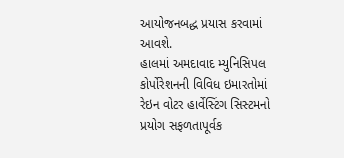આયોજનબદ્ધ પ્રયાસ કરવામાં આવશે.
હાલમાં અમદાવાદ મ્યુનિસિપલ કોર્પોરેશનની વિવિધ ઇમારતોમાં રેઇન વોટર હાર્વેસ્ટિંગ સિસ્ટમનો પ્રયોગ સફળતાપૂર્વક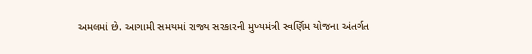અમલમાં છે. આગામી સમયમાં રાજ્ય સરકારની મુખ્યમંત્રી સ્વર્ણિમ યોજના અંતર્ગત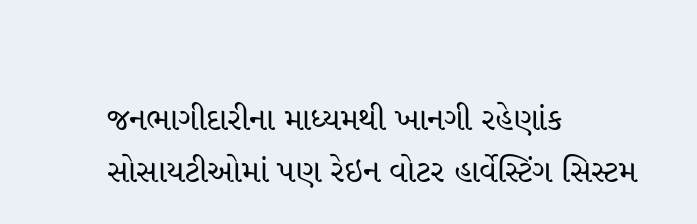જનભાગીદારીના માધ્યમથી ખાનગી રહેણાંક સોસાયટીઓમાં પણ રેઇન વોટર હાર્વેસ્ટિંગ સિસ્ટમ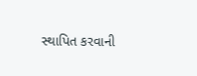સ્થાપિત કરવાની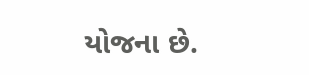યોજના છે.